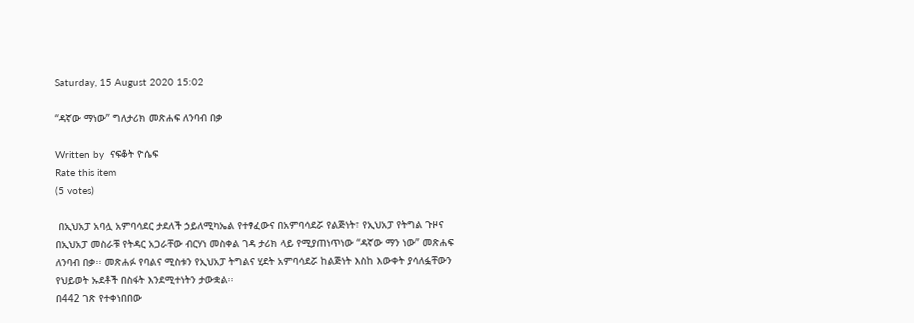Saturday, 15 August 2020 15:02

“ዳኛው ማነው” ግለታሪክ መጽሐፍ ለንባብ በቃ

Written by  ናፍቆት ዮሴፍ
Rate this item
(5 votes)

 በኢህአፓ አባሏ አምባሳደር ታደለች ኃይለሚካኤል የተፃፈውና በአምባሳደሯ የልጅነት፣ የኢህአፓ የትግል ጉዞና በኢህአፓ መስራቹ የትዳር አጋራቸው ብርሃነ መስቀል ገዳ ታሪክ ላይ የሚያጠነጥነው “ዳኛው ማን ነው” መጽሐፍ ለንባብ በቃ፡፡ መጽሐፉ የባልና ሚስቱን የኢህአፓ ትግልና ሂደት አምባሳደሯ ከልጅነት እስከ እውቀት ያሳለፏቸውን የህይወት ኡደቶች በስፋት እንደሚተነትን ታውቋል፡፡
በ442 ገጽ የተቀነበበው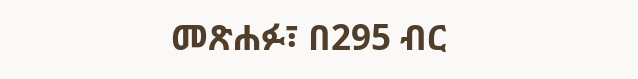መጽሐፉ፣ በ295 ብር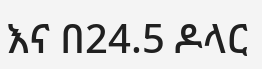እና በ24.5 ዶላር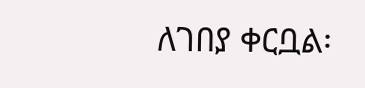ለገበያ ቀርቧል፡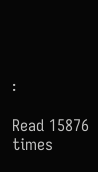፡

Read 15876 times